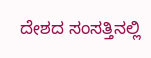ದೇಶದ ಸಂಸತ್ತಿನಲ್ಲಿ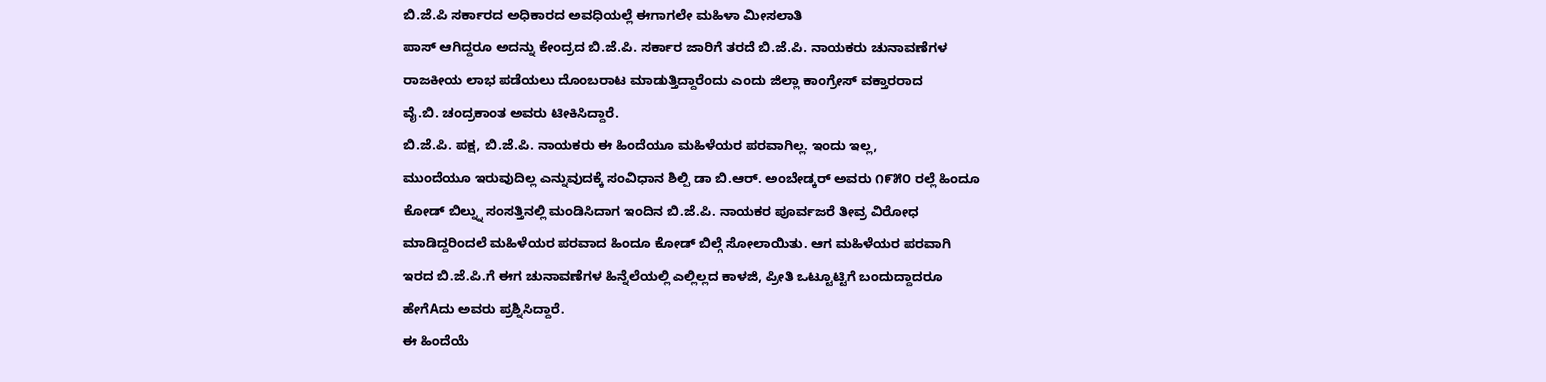ಬಿ.ಜೆ.ಪಿ ಸರ್ಕಾರದ ಅಧಿಕಾರದ ಅವಧಿಯಲ್ಲೆ ಈಗಾಗಲೇ ಮಹಿಳಾ ಮೀಸಲಾತಿ
ಪಾಸ್ ಆಗಿದ್ದರೂ ಅದನ್ನು ಕೇಂದ್ರದ ಬಿ.ಜೆ.ಪಿ. ಸರ್ಕಾರ ಜಾರಿಗೆ ತರದೆ ಬಿ.ಜೆ.ಪಿ. ನಾಯಕರು ಚುನಾವಣೆಗಳ
ರಾಜಕೀಯ ಲಾಭ ಪಡೆಯಲು ದೊಂಬರಾಟ ಮಾಡುತ್ತಿದ್ದಾರೆಂದು ಎಂದು ಜಿಲ್ಲಾ ಕಾಂಗ್ರೇಸ್ ವಕ್ತಾರರಾದ
ವೈ.ಬಿ. ಚಂದ್ರಕಾಂತ ಅವರು ಟೀಕಿಸಿದ್ದಾರೆ.
ಬಿ.ಜೆ.ಪಿ. ಪಕ್ಷ, ಬಿ.ಜೆ.ಪಿ. ನಾಯಕರು ಈ ಹಿಂದೆಯೂ ಮಹಿಳೆಯರ ಪರವಾಗಿಲ್ಲ. ಇಂದು ಇಲ್ಲ,
ಮುಂದೆಯೂ ಇರುವುದಿಲ್ಲ ಎನ್ನುವುದಕ್ಕೆ ಸಂವಿಧಾನ ಶಿಲ್ಪಿ ಡಾ ಬಿ.ಆರ್. ಅಂಬೇಡ್ಕರ್ ಅವರು ೧೯೫೦ ರಲ್ಲೆ ಹಿಂದೂ
ಕೋಡ್ ಬಿಲ್ನ್ನು ಸಂಸತ್ತಿನಲ್ಲಿ ಮಂಡಿಸಿದಾಗ ಇಂದಿನ ಬಿ.ಜೆ.ಪಿ. ನಾಯಕರ ಪೂರ್ವಜರೆ ತೀವ್ರ ವಿರೋಧ
ಮಾಡಿದ್ದರಿಂದಲೆ ಮಹಿಳೆಯರ ಪರವಾದ ಹಿಂದೂ ಕೋಡ್ ಬಿಲ್ಗೆ ಸೋಲಾಯಿತು. ಆಗ ಮಹಿಳೆಯರ ಪರವಾಗಿ
ಇರದ ಬಿ.ಜೆ.ಪಿ.ಗೆ ಈಗ ಚುನಾವಣೆಗಳ ಹಿನ್ನೆಲೆಯಲ್ಲಿ ಎಲ್ಲಿಲ್ಲದ ಕಾಳಜಿ, ಪ್ರೀತಿ ಒಟ್ಟೂಟ್ಟಿಗೆ ಬಂದುದ್ದಾದರೂ
ಹೇಗೆAದು ಅವರು ಪ್ರಶ್ನಿಸಿದ್ದಾರೆ.
ಈ ಹಿಂದೆಯೆ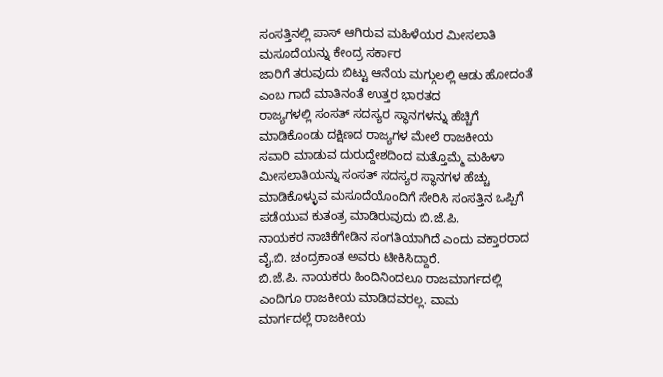ಸಂಸತ್ತಿನಲ್ಲಿ ಪಾಸ್ ಆಗಿರುವ ಮಹಿಳೆಯರ ಮೀಸಲಾತಿ ಮಸೂದೆಯನ್ನು ಕೇಂದ್ರ ಸರ್ಕಾರ
ಜಾರಿಗೆ ತರುವುದು ಬಿಟ್ಟು ಆನೆಯ ಮಗ್ಗುಲಲ್ಲಿ ಆಡು ಹೋದಂತೆ ಎಂಬ ಗಾದೆ ಮಾತಿನಂತೆ ಉತ್ತರ ಭಾರತದ
ರಾಜ್ಯಗಳಲ್ಲಿ ಸಂಸತ್ ಸದಸ್ಯರ ಸ್ಥಾನಗಳನ್ನು ಹೆಚ್ಚಿಗೆ ಮಾಡಿಕೊಂಡು ದಕ್ಷಿಣದ ರಾಜ್ಯಗಳ ಮೇಲೆ ರಾಜಕೀಯ
ಸವಾರಿ ಮಾಡುವ ದುರುದ್ದೇಶದಿಂದ ಮತ್ತೊಮ್ಮೆ ಮಹಿಳಾ ಮೀಸಲಾತಿಯನ್ನು ಸಂಸತ್ ಸದಸ್ಯರ ಸ್ಥಾನಗಳ ಹೆಚ್ಚು
ಮಾಡಿಕೊಳ್ಳುವ ಮಸೂದೆಯೊಂದಿಗೆ ಸೇರಿಸಿ ಸಂಸತ್ತಿನ ಒಪ್ಪಿಗೆ ಪಡೆಯುವ ಕುತಂತ್ರ ಮಾಡಿರುವುದು ಬಿ.ಜೆ.ಪಿ.
ನಾಯಕರ ನಾಚಿಕೆಗೇಡಿನ ಸಂಗತಿಯಾಗಿದೆ ಎಂದು ವಕ್ತಾರರಾದ ವೈ.ಬಿ. ಚಂದ್ರಕಾಂತ ಅವರು ಟೀಕಿಸಿದ್ದಾರೆ.
ಬಿ.ಜೆ.ಪಿ. ನಾಯಕರು ಹಿಂದಿನಿಂದಲೂ ರಾಜಮಾರ್ಗದಲ್ಲಿ ಎಂದಿಗೂ ರಾಜಕೀಯ ಮಾಡಿದವರಲ್ಲ. ವಾಮ
ಮಾರ್ಗದಲ್ಲೆ ರಾಜಕೀಯ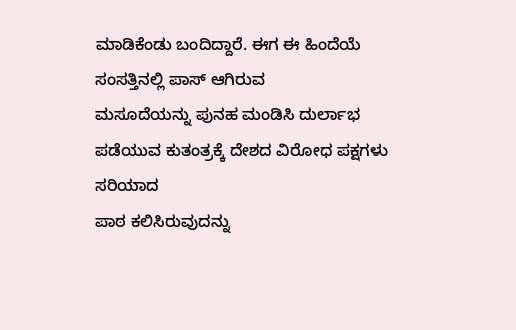ಮಾಡಿಕೆಂಡು ಬಂದಿದ್ದಾರೆ. ಈಗ ಈ ಹಿಂದೆಯೆ ಸಂಸತ್ತಿನಲ್ಲಿ ಪಾಸ್ ಆಗಿರುವ
ಮಸೂದೆಯನ್ನು ಪುನಹ ಮಂಡಿಸಿ ದುರ್ಲಾಭ ಪಡೆಯುವ ಕುತಂತ್ರಕ್ಕೆ ದೇಶದ ವಿರೋಧ ಪಕ್ಷಗಳು ಸರಿಯಾದ
ಪಾಠ ಕಲಿಸಿರುವುದನ್ನು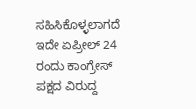ಸಹಿಸಿಕೊಳ್ಳಲಾಗದೆ ಇದೇ ಏಪ್ರೀಲ್ 24 ರಂದು ಕಾಂಗ್ರೇಸ್ ಪಕ್ಷದ ವಿರುದ್ದ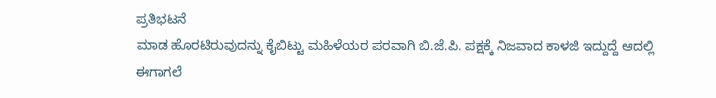ಪ್ರತಿಭಟನೆ
ಮಾಡ ಹೊರಟಿರುವುದನ್ನು ಕೈಬಿಟ್ಟು ಮಹಿಳೆಯರ ಪರವಾಗಿ ಬಿ.ಜೆ.ಪಿ. ಪಕ್ಷಕ್ಕೆ ನಿಜವಾದ ಕಾಳಜಿ ಇದ್ದುದ್ದೆ ಆದಲ್ಲಿ
ಈಗಾಗಲೆ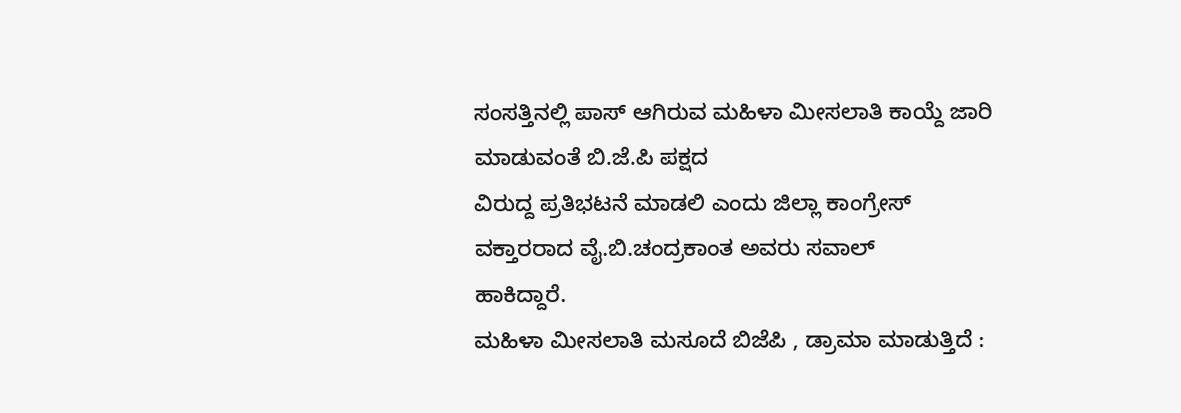ಸಂಸತ್ತಿನಲ್ಲಿ ಪಾಸ್ ಆಗಿರುವ ಮಹಿಳಾ ಮೀಸಲಾತಿ ಕಾಯ್ದೆ ಜಾರಿ ಮಾಡುವಂತೆ ಬಿ.ಜೆ.ಪಿ ಪಕ್ಷದ
ವಿರುದ್ದ ಪ್ರತಿಭಟನೆ ಮಾಡಲಿ ಎಂದು ಜಿಲ್ಲಾ ಕಾಂಗ್ರೇಸ್ ವಕ್ತಾರರಾದ ವೈ.ಬಿ.ಚಂದ್ರಕಾಂತ ಅವರು ಸವಾಲ್
ಹಾಕಿದ್ದಾರೆ.
ಮಹಿಳಾ ಮೀಸಲಾತಿ ಮಸೂದೆ ಬಿಜೆಪಿ , ಡ್ರಾಮಾ ಮಾಡುತ್ತಿದೆ :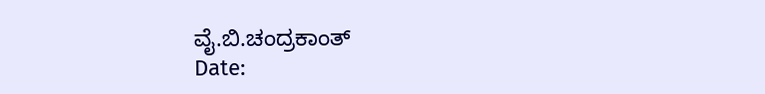ವೈ.ಬಿ.ಚಂದ್ರಕಾಂತ್
Date: